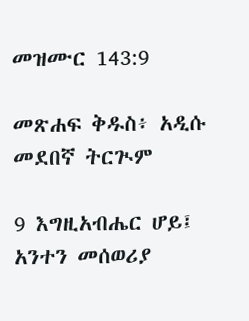መዝሙር 143:9

መጽሐፍ ቅዱስ፥ አዲሱ መደበኛ ትርጒም

9 እግዚአብሔር ሆይ፤ አንተን መሰወሪያ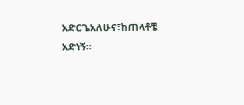አድርጌአለሁና፣ከጠላቶቼ አድነኝ።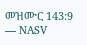መዝሙር 143:9 — NASV